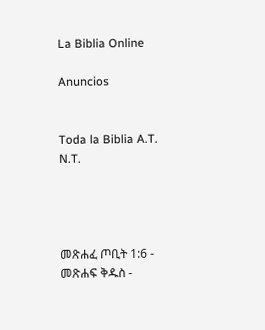La Biblia Online

Anuncios


Toda la Biblia A.T. N.T.




መጽሐፈ ጦቢት 1:6 - መጽሐፍ ቅዱስ -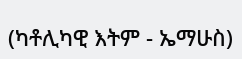(ካቶሊካዊ እትም - ኤማሁስ)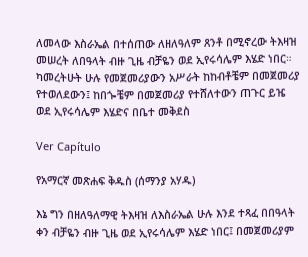ለመላው እስራኤል በተሰጠው ለዘለዓለም ጸንቶ በሚኖረው ትእዛዝ መሠረት ለበዓላት ብዙ ጊዜ ብቻዬን ወደ ኢየሩሳሌም እሄድ ነበር። ካመረትሁት ሁሉ የመጀመሪያውን አሥራት ከከብቶቼም በመጀመሪያ የተወለደውን፤ ከበጐቼም በመጀመሪያ የተሸለተውን ጠጉር ይዤ ወደ ኢየሩሳሌም እሄድና በቤተ መቅደስ

Ver Capítulo

የአማርኛ መጽሐፍ ቅዱስ (ሰማንያ አሃዱ)

እኔ ግን በዘለዓለማዊ ትእዛዝ ለእስራኤል ሁሉ እንደ ተጻፈ በበዓላት ቀን ብቻዬን ብዙ ጊዜ ወደ ኢየሩሳሌም እሄድ ነበር፤ በመጀመሪያም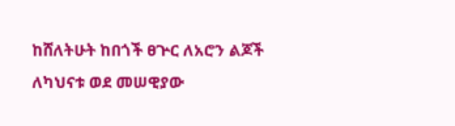ከሸለትሁት ከበጎች ፀጕር ለአሮን ልጆች ለካህናቱ ወደ መሠዊያው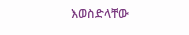እወስድላቸው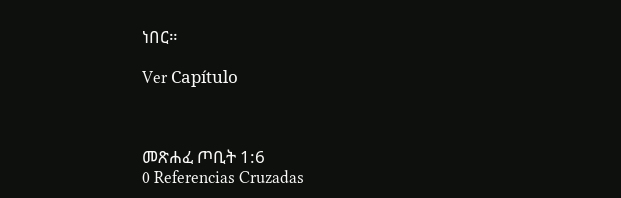ነበር።

Ver Capítulo



መጽሐፈ ጦቢት 1:6
0 Referencias Cruzadas